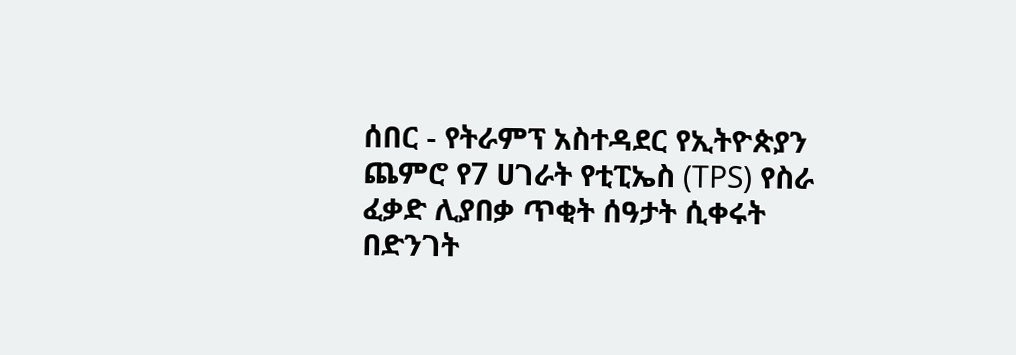ሰበር - የትራምፕ አስተዳደር የኢትዮጵያን ጨምሮ የ7 ሀገራት የቲፒኤስ (TPS) የስራ ፈቃድ ሊያበቃ ጥቂት ሰዓታት ሲቀሩት በድንገት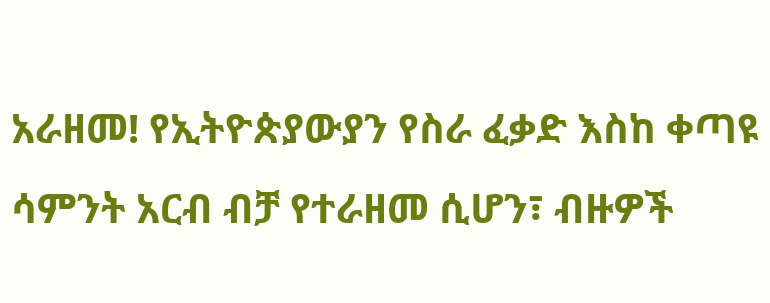አራዘመ! የኢትዮጵያውያን የስራ ፈቃድ እስከ ቀጣዩ ሳምንት አርብ ብቻ የተራዘመ ሲሆን፣ ብዙዎች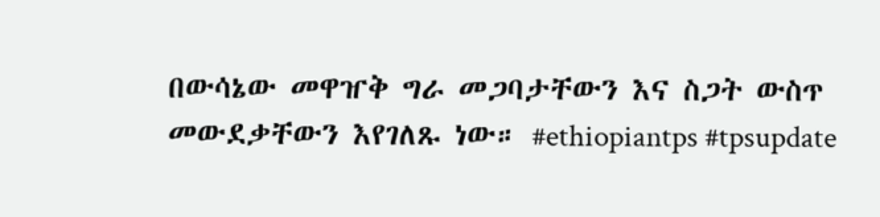በውሳኔው መዋዠቅ ግራ መጋባታቸውን እና ስጋት ውስጥ መውደቃቸውን እየገለጹ ነው። #ethiopiantps #tpsupdate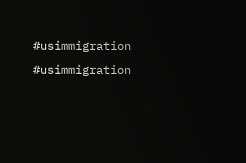#usimmigration #usimmigration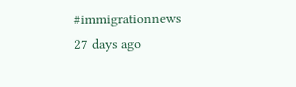#immigrationnews
27 days ago